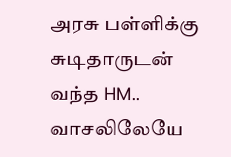அரசு பள்ளிக்கு சுடிதாருடன் வந்த HM.. வாசலிலேயே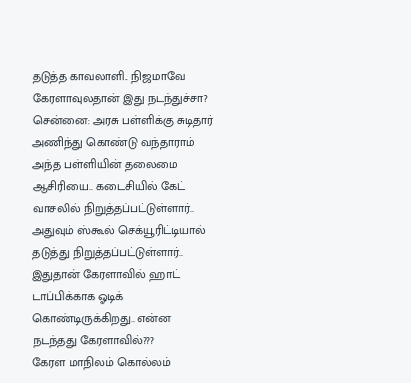தடுத்த காவலாளி.. நிஜமாவே கேரளாவுலதான் இது நடந்துச்சா?
சென்னை: அரசு பள்ளிக்கு சுடிதார் அணிந்து கொண்டு வந்தாராம் அந்த பள்ளியின் தலைமை ஆசிரியை.. கடைசியில் கேட் வாசலில் நிறுத்தப்பட்டுள்ளார்.. அதுவும் ஸ்கூல் செக்யூரிட்டியால் தடுத்து நிறுத்தப்பட்டுள்ளார்.. இதுதான் கேரளாவில் ஹாட் டாப்பிக்காக ஓடிக் கொண்டிருக்கிறது.. என்ன நடந்தது கேரளாவில்???
கேரள மாநிலம் கொல்லம்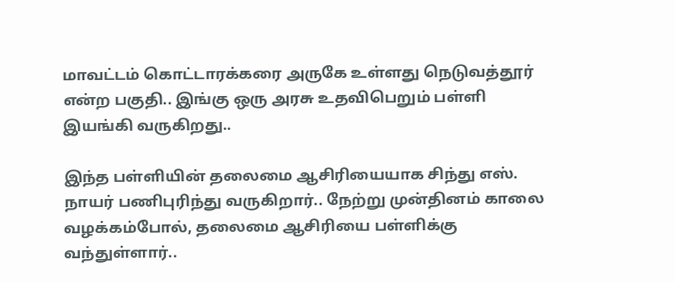மாவட்டம் கொட்டாரக்கரை அருகே உள்ளது நெடுவத்தூர் என்ற பகுதி.. இங்கு ஒரு அரசு உதவிபெறும் பள்ளி இயங்கி வருகிறது..

இந்த பள்ளியின் தலைமை ஆசிரியையாக சிந்து எஸ். நாயர் பணிபுரிந்து வருகிறார்.. நேற்று முன்தினம் காலை வழக்கம்போல், தலைமை ஆசிரியை பள்ளிக்கு வந்துள்ளார்..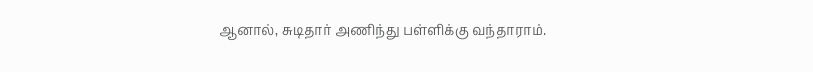ஆனால், சுடிதார் அணிந்து பள்ளிக்கு வந்தாராம்.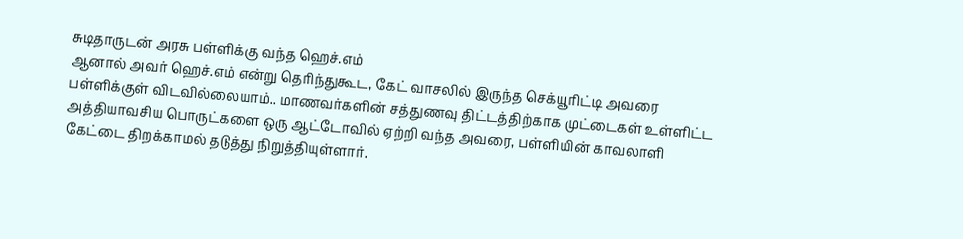சுடிதாருடன் அரசு பள்ளிக்கு வந்த ஹெச்.எம்
ஆனால் அவர் ஹெச்.எம் என்று தெரிந்துகூட, கேட் வாசலில் இருந்த செக்யூரிட்டி அவரை பள்ளிக்குள் விடவில்லையாம்.. மாணவர்களின் சத்துணவு திட்டத்திற்காக முட்டைகள் உள்ளிட்ட அத்தியாவசிய பொருட்களை ஒரு ஆட்டோவில் ஏற்றி வந்த அவரை, பள்ளியின் காவலாளி கேட்டை திறக்காமல் தடுத்து நிறுத்தியுள்ளார்.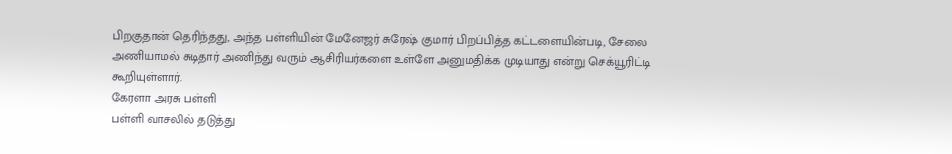பிறகுதான் தெரிந்தது, அந்த பள்ளியின் மேனேஜர் சுரேஷ் குமார் பிறப்பித்த கட்டளையின்படி, சேலை அணியாமல் சுடிதார் அணிந்து வரும் ஆசிரியர்களை உள்ளே அனுமதிக்க முடியாது என்று செக்யூரிட்டி கூறியுள்ளார்.
கேரளா அரசு பள்ளி
பள்ளி வாசலில் தடுத்து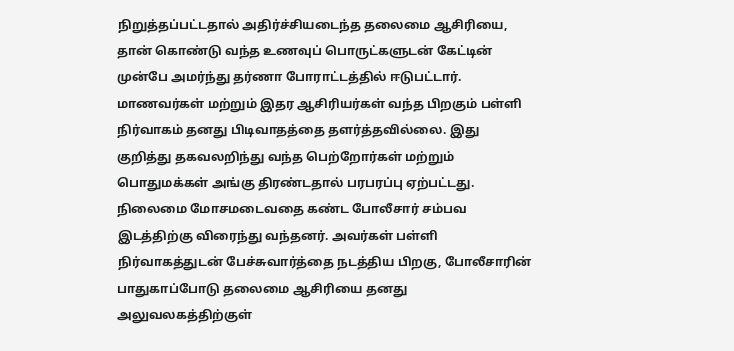நிறுத்தப்பட்டதால் அதிர்ச்சியடைந்த தலைமை ஆசிரியை, தான் கொண்டு வந்த உணவுப் பொருட்களுடன் கேட்டின் முன்பே அமர்ந்து தர்ணா போராட்டத்தில் ஈடுபட்டார். மாணவர்கள் மற்றும் இதர ஆசிரியர்கள் வந்த பிறகும் பள்ளி நிர்வாகம் தனது பிடிவாதத்தை தளர்த்தவில்லை. இது குறித்து தகவலறிந்து வந்த பெற்றோர்கள் மற்றும் பொதுமக்கள் அங்கு திரண்டதால் பரபரப்பு ஏற்பட்டது.
நிலைமை மோசமடைவதை கண்ட போலீசார் சம்பவ இடத்திற்கு விரைந்து வந்தனர். அவர்கள் பள்ளி நிர்வாகத்துடன் பேச்சுவார்த்தை நடத்திய பிறகு, போலீசாரின் பாதுகாப்போடு தலைமை ஆசிரியை தனது அலுவலகத்திற்குள்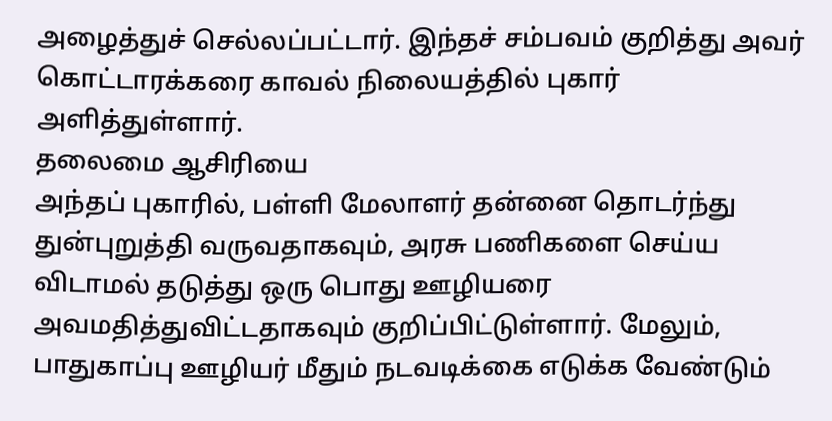அழைத்துச் செல்லப்பட்டார். இந்தச் சம்பவம் குறித்து அவர் கொட்டாரக்கரை காவல் நிலையத்தில் புகார் அளித்துள்ளார்.
தலைமை ஆசிரியை
அந்தப் புகாரில், பள்ளி மேலாளர் தன்னை தொடர்ந்து துன்புறுத்தி வருவதாகவும், அரசு பணிகளை செய்ய விடாமல் தடுத்து ஒரு பொது ஊழியரை அவமதித்துவிட்டதாகவும் குறிப்பிட்டுள்ளார். மேலும், பாதுகாப்பு ஊழியர் மீதும் நடவடிக்கை எடுக்க வேண்டும்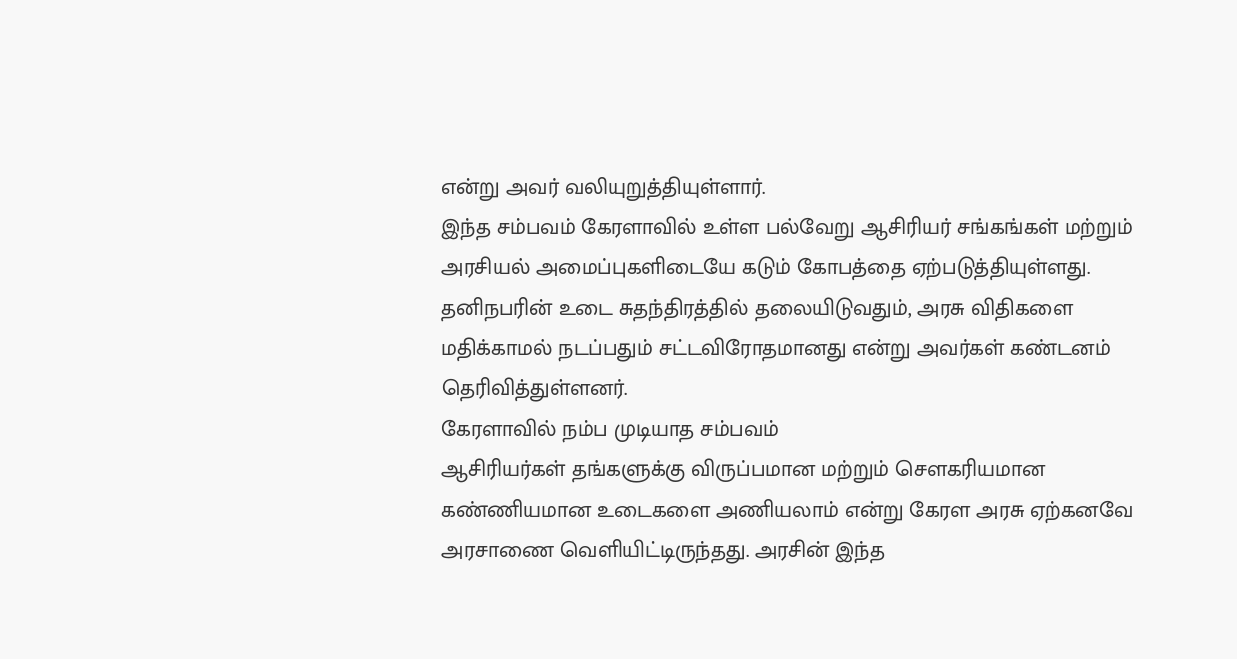என்று அவர் வலியுறுத்தியுள்ளார்.
இந்த சம்பவம் கேரளாவில் உள்ள பல்வேறு ஆசிரியர் சங்கங்கள் மற்றும் அரசியல் அமைப்புகளிடையே கடும் கோபத்தை ஏற்படுத்தியுள்ளது. தனிநபரின் உடை சுதந்திரத்தில் தலையிடுவதும், அரசு விதிகளை மதிக்காமல் நடப்பதும் சட்டவிரோதமானது என்று அவர்கள் கண்டனம் தெரிவித்துள்ளனர்.
கேரளாவில் நம்ப முடியாத சம்பவம்
ஆசிரியர்கள் தங்களுக்கு விருப்பமான மற்றும் சௌகரியமான கண்ணியமான உடைகளை அணியலாம் என்று கேரள அரசு ஏற்கனவே அரசாணை வெளியிட்டிருந்தது. அரசின் இந்த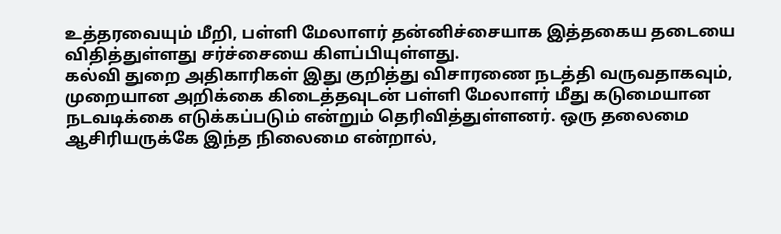உத்தரவையும் மீறி, பள்ளி மேலாளர் தன்னிச்சையாக இத்தகைய தடையை விதித்துள்ளது சர்ச்சையை கிளப்பியுள்ளது.
கல்வி துறை அதிகாரிகள் இது குறித்து விசாரணை நடத்தி வருவதாகவும், முறையான அறிக்கை கிடைத்தவுடன் பள்ளி மேலாளர் மீது கடுமையான நடவடிக்கை எடுக்கப்படும் என்றும் தெரிவித்துள்ளனர். ஒரு தலைமை ஆசிரியருக்கே இந்த நிலைமை என்றால்,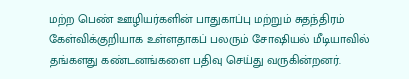மற்ற பெண் ஊழியர்களின் பாதுகாப்பு மற்றும் சுதந்திரம் கேள்விக்குறியாக உள்ளதாகப் பலரும் சோஷியல் மீடியாவில் தங்களது கண்டனங்களை பதிவு செய்து வருகின்றனர்.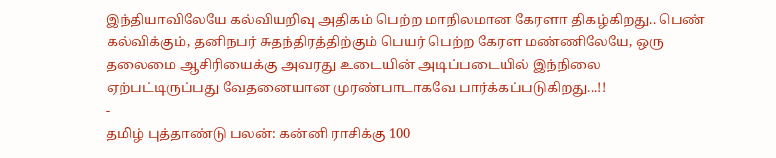இந்தியாவிலேயே கல்வியறிவு அதிகம் பெற்ற மாநிலமான கேரளா திகழ்கிறது.. பெண் கல்விக்கும், தனிநபர் சுதந்திரத்திற்கும் பெயர் பெற்ற கேரள மண்ணிலேயே, ஒரு தலைமை ஆசிரியைக்கு அவரது உடையின் அடிப்படையில் இந்நிலை ஏற்பட்டிருப்பது வேதனையான முரண்பாடாகவே பார்க்கப்படுகிறது...!!
-
தமிழ் புத்தாண்டு பலன்: கன்னி ராசிக்கு 100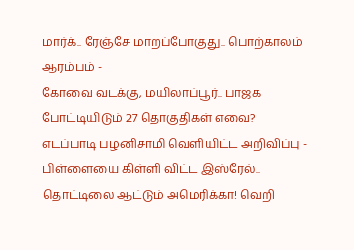மார்க்.. ரேஞ்சே மாறப்போகுது.. பொற்காலம் ஆரம்பம் -
கோவை வடக்கு, மயிலாப்பூர்.. பாஜக போட்டியிடும் 27 தொகுதிகள் எவை? எடப்பாடி பழனிசாமி வெளியிட்ட அறிவிப்பு -
பிள்ளையை கிள்ளி விட்ட இஸ்ரேல்.. தொட்டிலை ஆட்டும் அமெரிக்கா! வெறி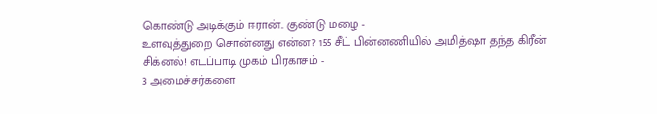கொண்டு அடிக்கும் ஈரான்.. குண்டு மழை -
உளவுத்துறை சொன்னது என்ன? 155 சீட் பின்னணியில் அமித்ஷா தந்த கிரீன் சிக்னல்! எடப்பாடி முகம் பிரகாசம் -
3 அமைச்சர்களை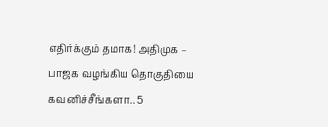எதிர்க்கும் தமாக! அதிமுக – பாஜக வழங்கிய தொகுதியை கவனிச்சீங்களா.. 5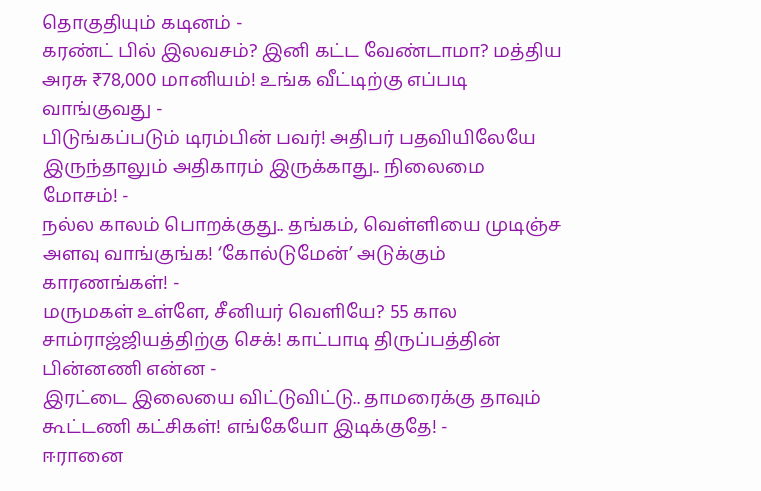தொகுதியும் கடினம் -
கரண்ட் பில் இலவசம்? இனி கட்ட வேண்டாமா? மத்திய அரசு ₹78,000 மானியம்! உங்க வீட்டிற்கு எப்படி வாங்குவது -
பிடுங்கப்படும் டிரம்பின் பவர்! அதிபர் பதவியிலேயே இருந்தாலும் அதிகாரம் இருக்காது.. நிலைமை மோசம்! -
நல்ல காலம் பொறக்குது.. தங்கம், வெள்ளியை முடிஞ்ச அளவு வாங்குங்க! ‘கோல்டுமேன்’ அடுக்கும் காரணங்கள்! -
மருமகள் உள்ளே, சீனியர் வெளியே? 55 கால சாம்ராஜ்ஜியத்திற்கு செக்! காட்பாடி திருப்பத்தின் பின்னணி என்ன -
இரட்டை இலையை விட்டுவிட்டு.. தாமரைக்கு தாவும் கூட்டணி கட்சிகள்! எங்கேயோ இடிக்குதே! -
ஈரானை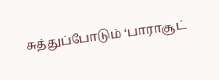சுத்துப்போடும் ‘பாராசூட்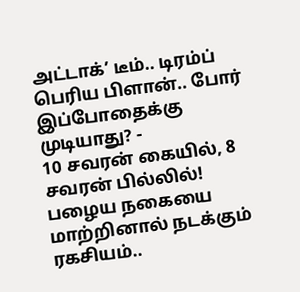அட்டாக்’ டீம்.. டிரம்ப் பெரிய பிளான்.. போர் இப்போதைக்கு முடியாது? -
10 சவரன் கையில், 8 சவரன் பில்லில்! பழைய நகையை மாற்றினால் நடக்கும் ரகசியம்..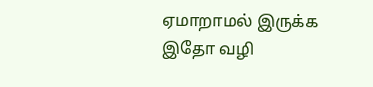ஏமாறாமல் இருக்க இதோ வழி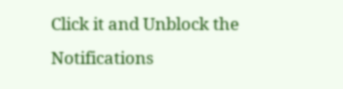Click it and Unblock the Notifications